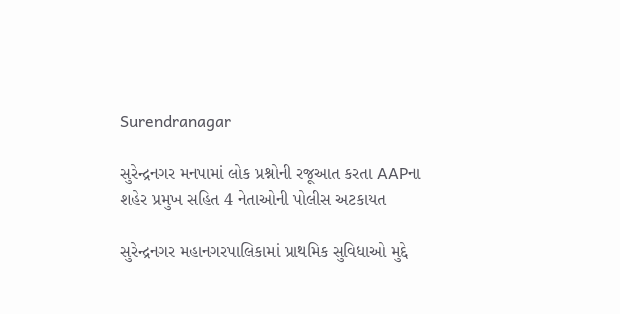Surendranagar

સુરેન્દ્રનગર મનપામાં લોક પ્રશ્નોની રજૂઆત કરતા AAPના શહેર પ્રમુખ સહિત 4 નેતાઓની પોલીસ અટકાયત

સુરેન્દ્રનગર મહાનગરપાલિકામાં પ્રાથમિક સુવિધાઓ મુદ્દે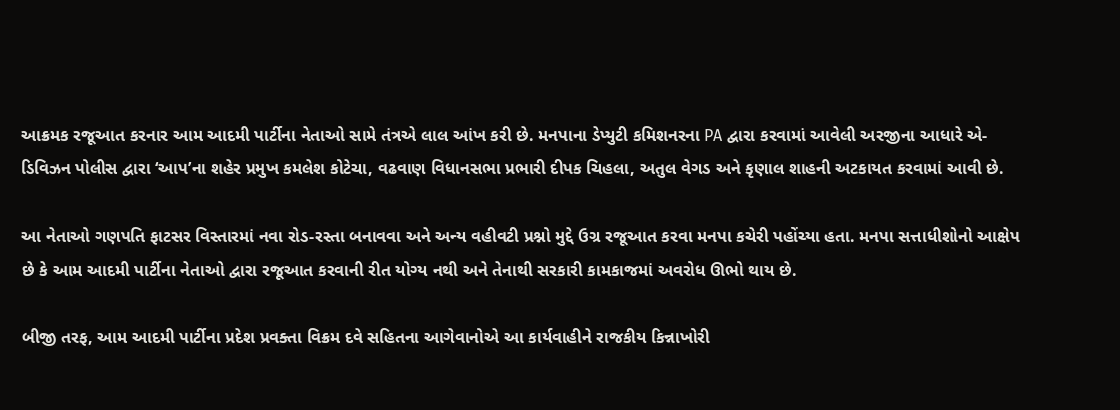આક્રમક રજૂઆત કરનાર આમ આદમી પાર્ટીના નેતાઓ સામે તંત્રએ લાલ આંખ કરી છે. મનપાના ડેપ્યુટી કમિશનરના PA દ્વારા કરવામાં આવેલી અરજીના આધારે એ-ડિવિઝન પોલીસ દ્વારા ‘આપ’ના શહેર પ્રમુખ કમલેશ કોટેચા, વઢવાણ વિધાનસભા પ્રભારી દીપક ચિહલા, અતુલ વેગડ અને કૃણાલ શાહની અટકાયત કરવામાં આવી છે.

આ નેતાઓ ગણપતિ ફાટસર વિસ્તારમાં નવા રોડ-રસ્તા બનાવવા અને અન્ય વહીવટી પ્રશ્નો મુદ્દે ઉગ્ર રજૂઆત કરવા મનપા કચેરી પહોંચ્યા હતા. મનપા સત્તાધીશોનો આક્ષેપ છે કે આમ આદમી પાર્ટીના નેતાઓ દ્વારા રજૂઆત કરવાની રીત યોગ્ય નથી અને તેનાથી સરકારી કામકાજમાં અવરોધ ઊભો થાય છે.

બીજી તરફ, આમ આદમી પાર્ટીના પ્રદેશ પ્રવક્તા વિક્રમ દવે સહિતના આગેવાનોએ આ કાર્યવાહીને રાજકીય કિન્નાખોરી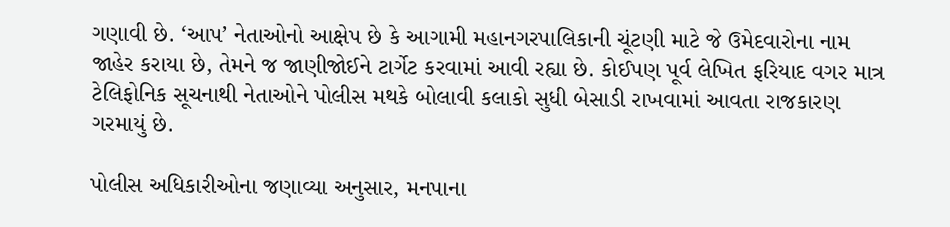ગણાવી છે. ‘આપ’ નેતાઓનો આક્ષેપ છે કે આગામી મહાનગરપાલિકાની ચૂંટણી માટે જે ઉમેદવારોના નામ જાહેર કરાયા છે, તેમને જ જાણીજોઈને ટાર્ગેટ કરવામાં આવી રહ્યા છે. કોઈપણ પૂર્વ લેખિત ફરિયાદ વગર માત્ર ટેલિફોનિક સૂચનાથી નેતાઓને પોલીસ મથકે બોલાવી કલાકો સુધી બેસાડી રાખવામાં આવતા રાજકારણ ગરમાયું છે.

પોલીસ અધિકારીઓના જણાવ્યા અનુસાર, મનપાના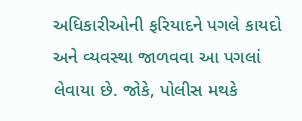અધિકારીઓની ફરિયાદને પગલે કાયદો અને વ્યવસ્થા જાળવવા આ પગલાં લેવાયા છે. જોકે, પોલીસ મથકે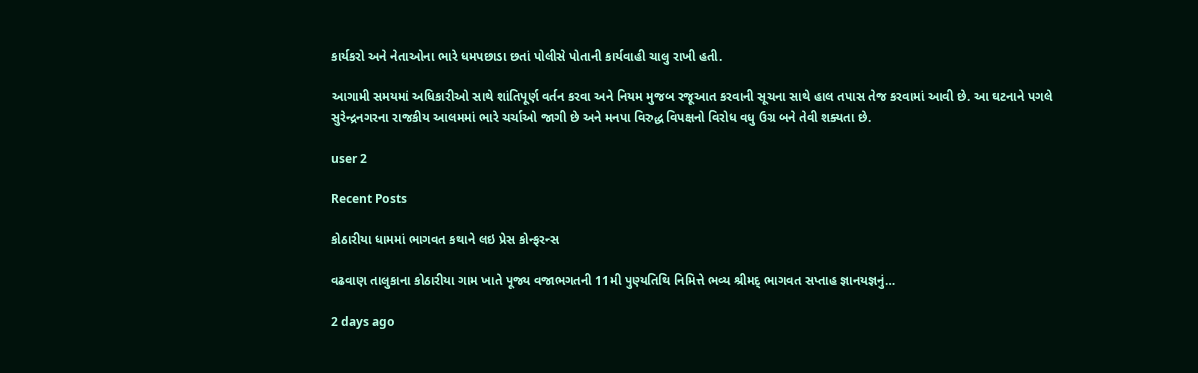કાર્યકરો અને નેતાઓના ભારે ધમપછાડા છતાં પોલીસે પોતાની કાર્યવાહી ચાલુ રાખી હતી.

આગામી સમયમાં અધિકારીઓ સાથે શાંતિપૂર્ણ વર્તન કરવા અને નિયમ મુજબ રજૂઆત કરવાની સૂચના સાથે હાલ તપાસ તેજ કરવામાં આવી છે. આ ઘટનાને પગલે સુરેન્દ્રનગરના રાજકીય આલમમાં ભારે ચર્ચાઓ જાગી છે અને મનપા વિરુદ્ધ વિપક્ષનો વિરોધ વધુ ઉગ્ર બને તેવી શક્યતા છે.

user 2

Recent Posts

કોઠારીયા ધામમાં ભાગવત કથાને લઇ પ્રેસ કોન્ફરન્સ

વઢવાણ તાલુકાના કોઠારીયા ગામ ખાતે પૂજ્ય વજાભગતની 11મી પુણ્યતિથિ નિમિત્તે ભવ્ય શ્રીમદ્ ભાગવત સપ્તાહ જ્ઞાનયજ્ઞનું…

2 days ago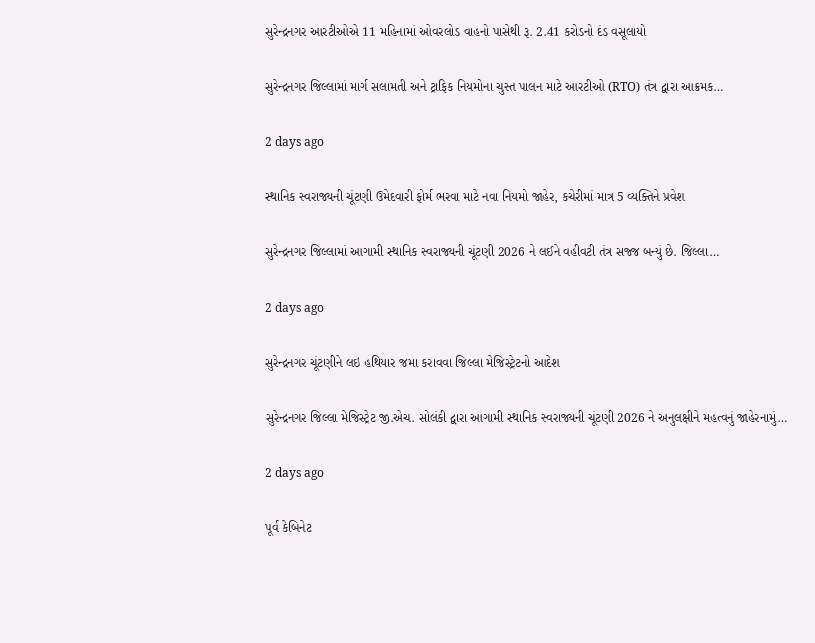સુરેન્દ્રનગર આરટીઓએ 11 મહિનામાં ઓવરલોડ વાહનો પાસેથી રૂ. 2.41 કરોડનો દંડ વસૂલાયો

સુરેન્દ્રનગર જિલ્લામાં માર્ગ સલામતી અને ટ્રાફિક નિયમોના ચુસ્ત પાલન માટે આરટીઓ (RTO) તંત્ર દ્વારા આક્રમક…

2 days ago

સ્થાનિક સ્વરાજ્યની ચૂંટણી ઉમેદવારી ફોર્મ ભરવા માટે નવા નિયમો જાહેર, કચેરીમાં માત્ર 5 વ્યક્તિને પ્રવેશ

સુરેન્દ્રનગર જિલ્લામાં આગામી સ્થાનિક સ્વરાજ્યની ચૂંટણી 2026 ને લઈને વહીવટી તંત્ર સજ્જ બન્યું છે. જિલ્લા…

2 days ago

સુરેન્દ્રનગર ચૂંટણીને લઇ હથિયાર જમા કરાવવા જિલ્લા મેજિસ્ટ્રેટનો આદેશ

સુરેન્દ્રનગર જિલ્લા મેજિસ્ટ્રેટ જી.એચ. સોલંકી દ્વારા આગામી સ્થાનિક સ્વરાજ્યની ચૂંટણી 2026 ને અનુલક્ષીને મહત્વનું જાહેરનામું…

2 days ago

પૂર્વ કેબિનેટ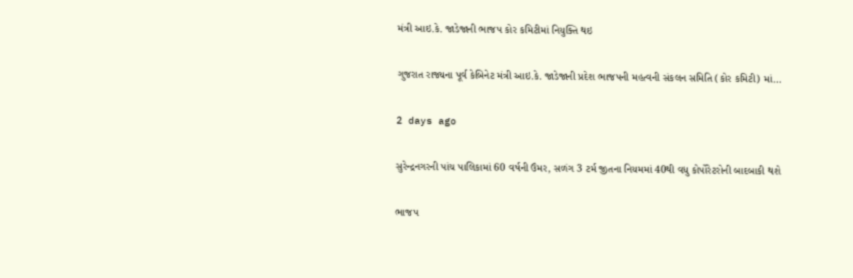મંત્રી આઇ.કે. જાડેજાની ભાજપ કોર કમિટીમાં નિયુક્તિ થઇ

ગુજરાત રાજ્યના પૂર્વ કેબિનેટ મંત્રી આઇ.કે. જાડેજાની પ્રદેશ ભાજપની મહત્વની સંકલન સમિતિ (કોર કમિટી) માં…

2 days ago

સુરેન્દ્રનગરની પાંચ પાલિકામાં 60 વર્ષની ઉંમર, સળંગ 3 ટર્મ જીતના નિયમમાં 40થી વધુ કોર્પોરેટરોની બાદબાકી થશે

ભાજપ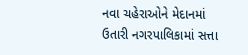નવા ચહેરાઓને મેદાનમાં ઉતારી નગરપાલિકામાં સત્તા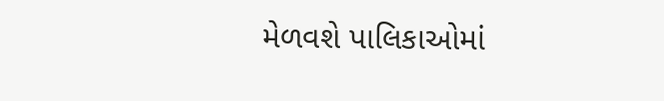મેળવશે પાલિકાઓમાં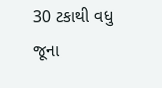30 ટકાથી વધુ જૂના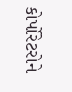કોર્પોરેટરોને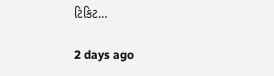ટિકિટ…

2 days ago